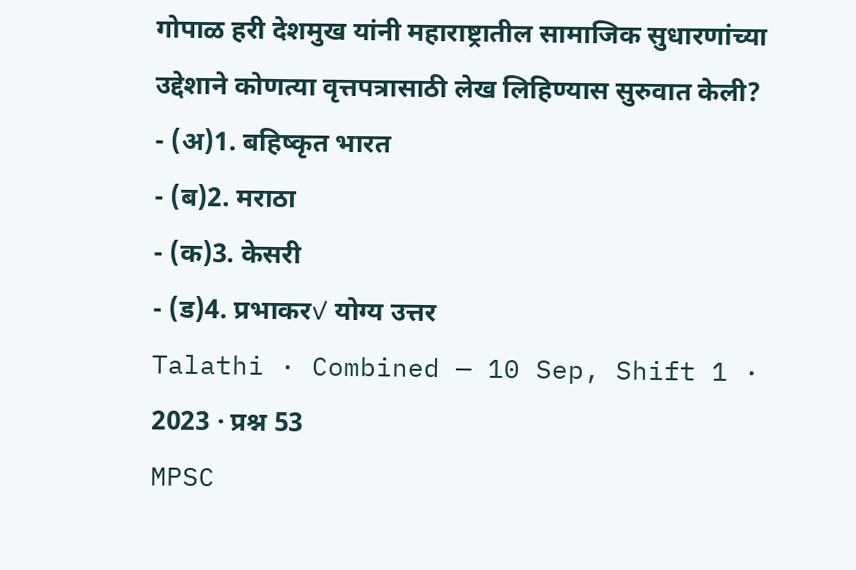गोपाळ हरी देशमुख यांनी महाराष्ट्रातील सामाजिक सुधारणांच्या उद्देशाने कोणत्या वृत्तपत्रासाठी लेख लिहिण्यास सुरुवात केली?
- (अ)1. बहिष्कृत भारत
- (ब)2. मराठा
- (क)3. केसरी
- (ड)4. प्रभाकर✓ योग्य उत्तर
Talathi · Combined — 10 Sep, Shift 1 · 2023 · प्रश्न 53
MPSC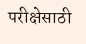परीक्षेसाठी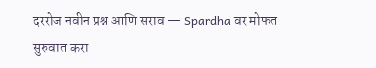दररोज नवीन प्रश्न आणि सराव — Spardha वर मोफत सुरुवात करा